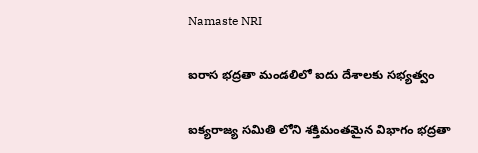Namaste NRI

ఐరాస భద్రతా మండలిలో ఐదు దేశాలకు సభ్యత్వం

ఐక్యరాజ్య సమితి లోని శక్తిమంతమైన విభాగం భద్రతా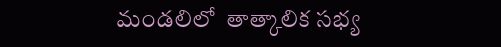మండలిలో  తాత్కాలిక సభ్య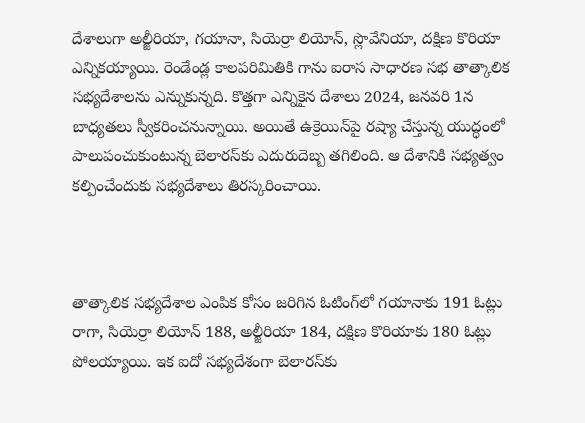దేశాలుగా అల్జీరియా, గయానా, సియెర్రా లియోన్‌, స్లొవేనియా, దక్షిణ కొరియా ఎన్నికయ్యాయి. రెండేండ్ల కాలపరిమితికి గాను ఐరాస సాధారణ సభ తాత్కాలిక సభ్యదేశాలను ఎన్నుకున్నది. కొత్తగా ఎన్నికైన దేశాలు 2024, జనవరి 1న బాధ్యతలు స్వీకరించనున్నాయి. అయితే ఉక్రెయిన్‌పై రష్యా చేస్తున్న యుద్ధంలో పాలుపంచుకుంటున్న బెలారస్‌కు ఎదురుదెబ్బ తగిలింది. ఆ దేశానికి సభ్యత్వం కల్పించేందుకు సభ్యదేశాలు తిరస్కరించాయి.



తాత్కాలిక సభ్యదేశాల ఎంపిక కోసం జరిగిన ఓటింగ్‌లో గయానాకు 191 ఓట్లు రాగా, సియెర్రా లియోన్‌ 188, అల్జీరియా 184, దక్షిణ కొరియాకు 180 ఓట్లు పోలయ్యాయి. ఇక ఐదో సభ్యదేశంగా బెలారస్‌కు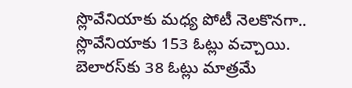స్లొవేనియాకు మధ్య పోటీ నెలకొనగా.. స్లొవేనియాకు 153 ఓట్లు వచ్చాయి. బెలారస్‌కు 38 ఓట్లు మాత్రమే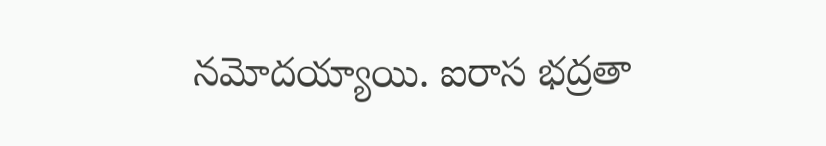నమోదయ్యాయి. ఐరాస భద్రతా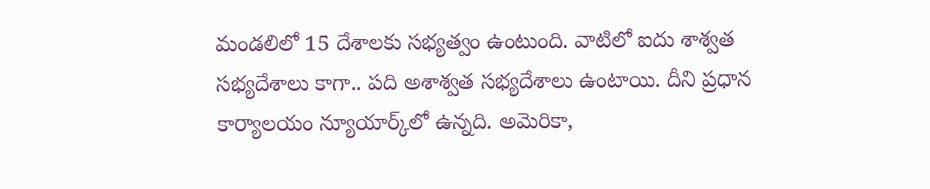మండలిలో 15 దేశాలకు సభ్యత్వం ఉంటుంది. వాటిలో ఐదు శాశ్వత సభ్యదేశాలు కాగా.. పది అశాశ్వత సభ్యదేశాలు ఉంటాయి. దీని ప్రధాన కార్యాలయం న్యూయార్క్‌లో ఉన్నది. అమెరికా,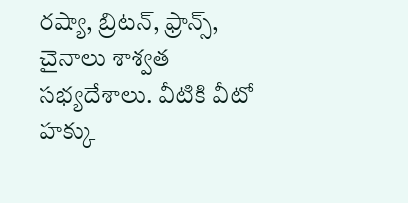రష్యా, బ్రిటన్‌, ఫ్రాన్స్‌, చైనాలు శాశ్వత సభ్యదేశాలు. వీటికి వీటో హక్కు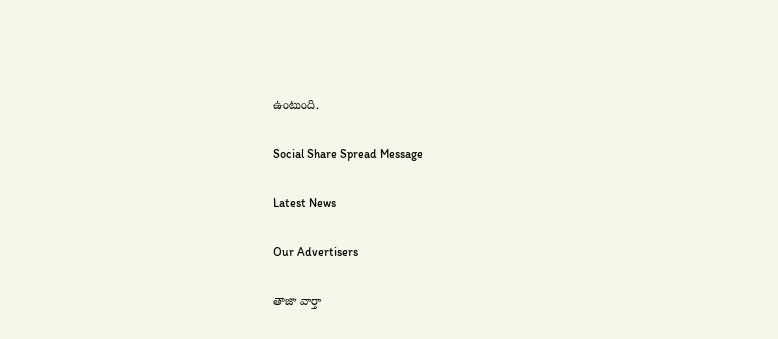ఉంటుంది.

Social Share Spread Message

Latest News

Our Advertisers

తాజా వార్తా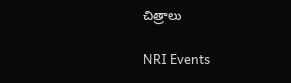చిత్రాలు

NRI Events